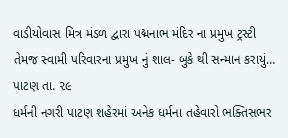વાડીયોવાસ મિત્ર મંડળ દ્વારા પદ્મનાભ મંદિર ના પ્રમુખ ટ્રસ્ટી તેમજ સ્વામી પરિવારના પ્રમુખ નું શાલ- બુકે થી સન્માન કરાયું…
પાટણ તા. ૨૯
ધર્મની નગરી પાટણ શહેરમાં અનેક ધર્મના તહેવારો ભક્તિસભર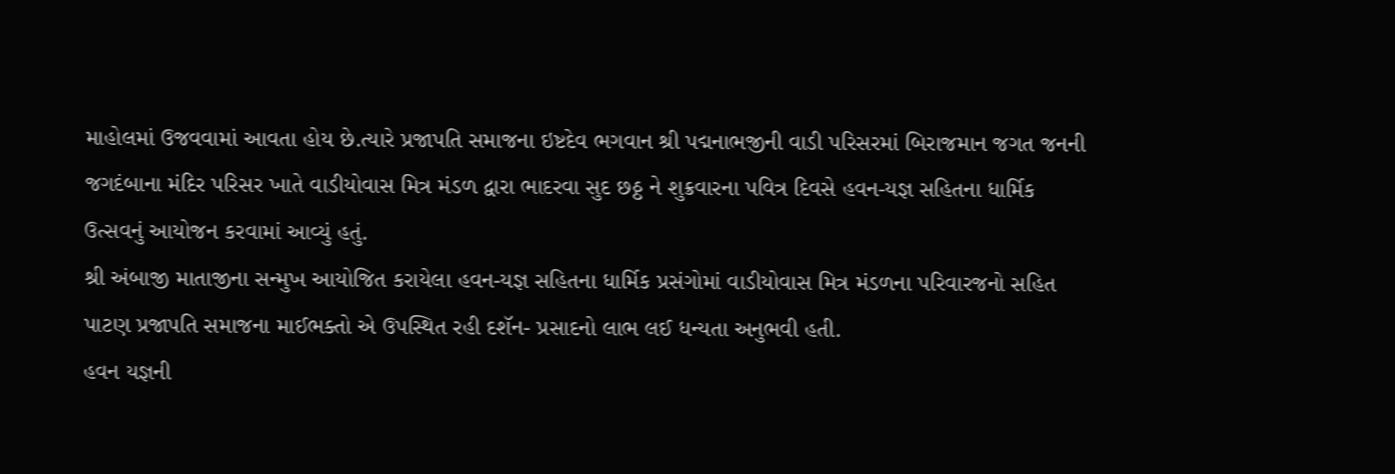માહોલમાં ઉજવવામાં આવતા હોય છે.ત્યારે પ્રજાપતિ સમાજના ઇષ્ટદેવ ભગવાન શ્રી પદ્મનાભજીની વાડી પરિસરમાં બિરાજમાન જગત જનની જગદંબાના મંદિર પરિસર ખાતે વાડીયોવાસ મિત્ર મંડળ દ્વારા ભાદરવા સુદ છઠ્ઠ ને શુક્રવારના પવિત્ર દિવસે હવન-યજ્ઞ સહિતના ધાર્મિક ઉત્સવનું આયોજન કરવામાં આવ્યું હતું.
શ્રી અંબાજી માતાજીના સન્મુખ આયોજિત કરાયેલા હવન-યજ્ઞ સહિતના ધાર્મિક પ્રસંગોમાં વાડીયોવાસ મિત્ર મંડળના પરિવારજનો સહિત પાટણ પ્રજાપતિ સમાજના માઈભક્તો એ ઉપસ્થિત રહી દશૅન- પ્રસાદનો લાભ લઈ ધન્યતા અનુભવી હતી.
હવન યજ્ઞની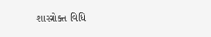શાસ્ત્રોક્ત વિધિ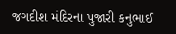જગદીશ મંદિરના પુજારી કનુભાઈ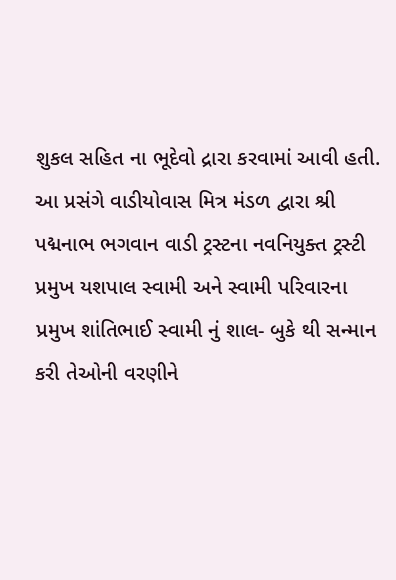શુકલ સહિત ના ભૂદેવો દ્રારા કરવામાં આવી હતી.
આ પ્રસંગે વાડીયોવાસ મિત્ર મંડળ દ્વારા શ્રી પદ્મનાભ ભગવાન વાડી ટ્રસ્ટના નવનિયુક્ત ટ્રસ્ટી પ્રમુખ યશપાલ સ્વામી અને સ્વામી પરિવારના પ્રમુખ શાંતિભાઈ સ્વામી નું શાલ- બુકે થી સન્માન કરી તેઓની વરણીને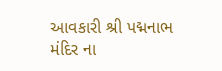આવકારી શ્રી પદ્મનાભ મંદિર ના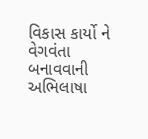વિકાસ કાર્યો ને વેગવંતા બનાવવાની અભિલાષા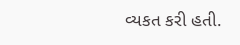વ્યકત કરી હતી.